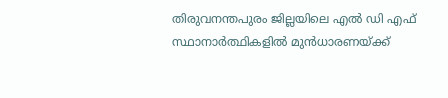തിരുവനന്തപുരം ജില്ലയിലെ എൽ ഡി എഫ് സ്ഥാനാർത്ഥികളിൽ മുൻധാരണയ്ക്ക്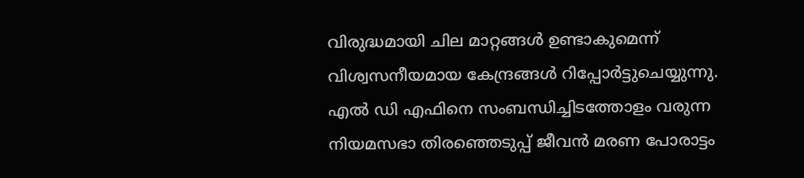വിരുദ്ധമായി ചില മാറ്റങ്ങൾ ഉണ്ടാകുമെന്ന് വിശ്വസനീയമായ കേന്ദ്രങ്ങൾ റിപ്പോർട്ടുചെയ്യുന്നു.
എൽ ഡി എഫിനെ സംബന്ധിച്ചിടത്തോളം വരുന്ന നിയമസഭാ തിരഞ്ഞെടുപ്പ് ജീവൻ മരണ പോരാട്ടം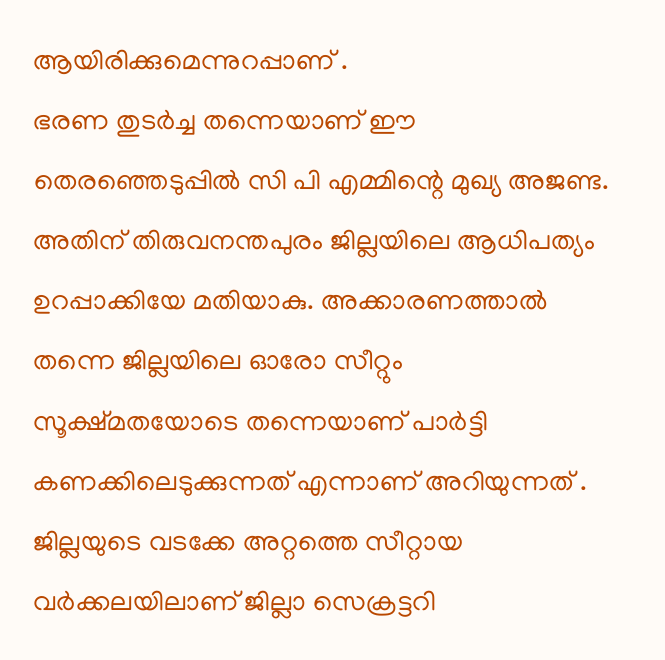ആയിരിക്കുമെന്നുറപ്പാണ് .
ഭരണ തുടർച്ച തന്നെയാണ് ഈ തെരഞ്ഞെടുപ്പിൽ സി പി എമ്മിന്റെ മുഖ്യ അജണ്ട. അതിന് തിരുവനന്തപുരം ജില്ലയിലെ ആധിപത്യം ഉറപ്പാക്കിയേ മതിയാകു. അക്കാരണത്താൽ തന്നെ ജില്ലയിലെ ഓരോ സീറ്റും സൂക്ഷ്മതയോടെ തന്നെയാണ് പാർട്ടി കണക്കിലെടുക്കുന്നത് എന്നാണ് അറിയുന്നത് .
ജില്ലയുടെ വടക്കേ അറ്റത്തെ സീറ്റായ വർക്കലയിലാണ് ജില്ലാ സെക്രട്ടറി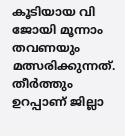കൂടിയായ വി ജോയി മൂന്നാം തവണയും മത്സരിക്കുന്നത്. തീർത്തും ഉറപ്പാണ് ജില്ലാ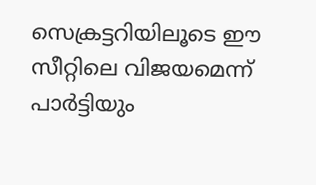സെക്രട്ടറിയിലൂടെ ഈ സീറ്റിലെ വിജയമെന്ന് പാർട്ടിയും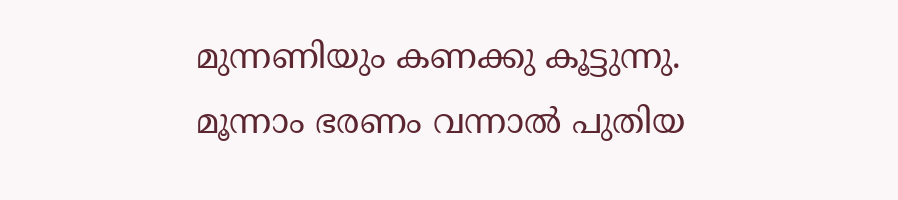മുന്നണിയും കണക്കു കൂട്ടുന്നു. മൂന്നാം ഭരണം വന്നാൽ പുതിയ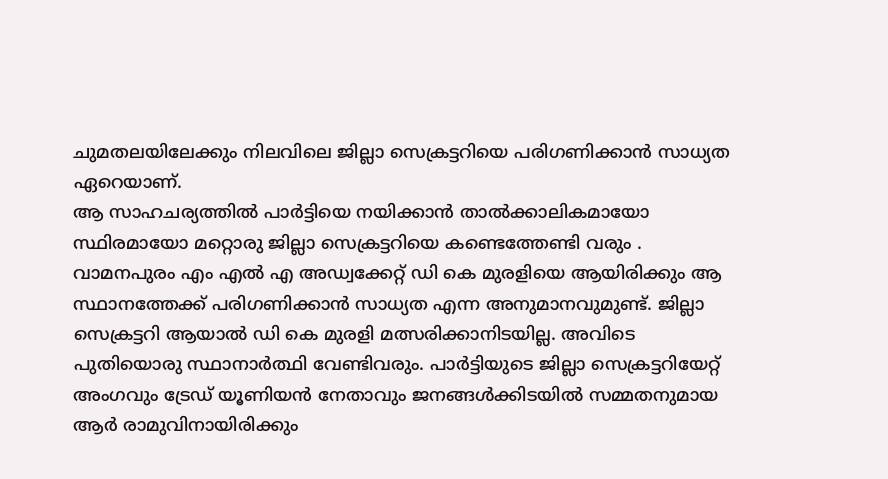ചുമതലയിലേക്കും നിലവിലെ ജില്ലാ സെക്രട്ടറിയെ പരിഗണിക്കാൻ സാധ്യത ഏറെയാണ്.
ആ സാഹചര്യത്തിൽ പാർട്ടിയെ നയിക്കാൻ താൽക്കാലികമായോ സ്ഥിരമായോ മറ്റൊരു ജില്ലാ സെക്രട്ടറിയെ കണ്ടെത്തേണ്ടി വരും . വാമനപുരം എം എൽ എ അഡ്വക്കേറ്റ് ഡി കെ മുരളിയെ ആയിരിക്കും ആ സ്ഥാനത്തേക്ക് പരിഗണിക്കാൻ സാധ്യത എന്ന അനുമാനവുമുണ്ട്. ജില്ലാ സെക്രട്ടറി ആയാൽ ഡി കെ മുരളി മത്സരിക്കാനിടയില്ല. അവിടെ പുതിയൊരു സ്ഥാനാർത്ഥി വേണ്ടിവരും. പാർട്ടിയുടെ ജില്ലാ സെക്രട്ടറിയേറ്റ് അംഗവും ട്രേഡ് യൂണിയൻ നേതാവും ജനങ്ങൾക്കിടയിൽ സമ്മതനുമായ ആർ രാമുവിനായിരിക്കും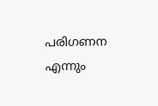പരിഗണന എന്നും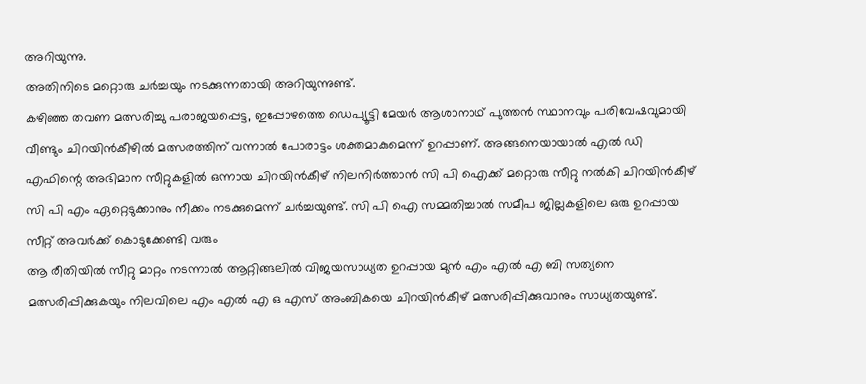അറിയുന്നു.
അതിനിടെ മറ്റൊരു ചർച്ചയും നടക്കുന്നതായി അറിയുന്നുണ്ട്.
കഴിഞ്ഞ തവണ മത്സരിച്ചു പരാജയപ്പെട്ട, ഇപ്പോഴത്തെ ഡെപ്യൂട്ടി മേയർ ആശാനാഥ് പുത്തൻ സ്ഥാനവും പരിവേഷവുമായി വീണ്ടും ചിറയിൻകീഴിൽ മത്സരത്തിന് വന്നാൽ പോരാട്ടം ശക്തമാകുമെന്ന് ഉറപ്പാണ്. അങ്ങനെയായാൽ എൽ ഡി എഫിന്റെ അഭിമാന സീറ്റുകളിൽ ഒന്നായ ചിറയിൻകീഴ് നിലനിർത്താൻ സി പി ഐക്ക് മറ്റൊരു സീറ്റു നൽകി ചിറയിൻകീഴ് സി പി എം ഏറ്റെടുക്കാനും നീക്കം നടക്കുമെന്ന് ചർച്ചയുണ്ട്. സി പി ഐ സമ്മതിച്ചാൽ സമീപ ജില്ലകളിലെ ഒരു ഉറപ്പായ സീറ്റ് അവർക്ക് കൊടുക്കേണ്ടി വരും
ആ രീതിയിൽ സീറ്റു മാറ്റം നടന്നാൽ ആറ്റിങ്ങലിൽ വിജയസാധ്യത ഉറപ്പായ മുൻ എം എൽ എ ബി സത്യനെ മത്സരിപ്പിക്കുകയും നിലവിലെ എം എൽ എ ഒ എസ് അംബികയെ ചിറയിൻകീഴ് മത്സരിപ്പിക്കുവാനും സാധ്യതയുണ്ട്.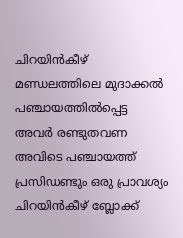ചിറയിൻകീഴ് മണ്ഡലത്തിലെ മുദാക്കൽ പഞ്ചായത്തിൽപ്പെട്ട അവർ രണ്ടുതവണ അവിടെ പഞ്ചായത്ത് പ്രസിഡണ്ടും ഒരു പ്രാവശ്യം ചിറയിൻകീഴ് ബ്ലോക്ക്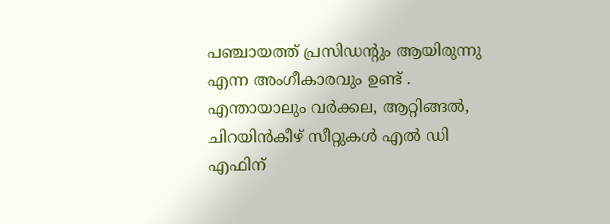പഞ്ചായത്ത് പ്രസിഡന്റും ആയിരുന്നു എന്ന അംഗീകാരവും ഉണ്ട് .
എന്തായാലും വർക്കല, ആറ്റിങ്ങൽ, ചിറയിൻകീഴ് സീറ്റുകൾ എൽ ഡി എഫിന്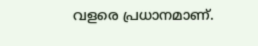വളരെ പ്രധാനമാണ്.